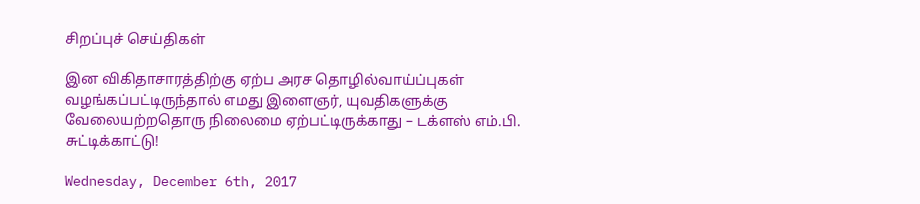சிறப்புச் செய்திகள்

இன விகிதாசாரத்திற்கு ஏற்ப அரச தொழில்வாய்ப்புகள் வழங்கப்பட்டிருந்தால் எமது இளைஞர், யுவதிகளுக்கு வேலையற்றதொரு நிலைமை ஏற்பட்டிருக்காது – டக்ளஸ் எம்.பி. சுட்டிக்காட்டு!

Wednesday, December 6th, 2017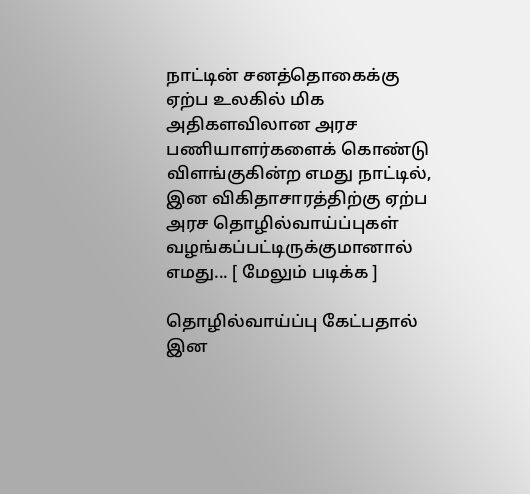நாட்டின் சனத்தொகைக்கு ஏற்ப உலகில் மிக அதிகளவிலான அரச பணியாளர்களைக் கொண்டு விளங்குகின்ற எமது நாட்டில், இன விகிதாசாரத்திற்கு ஏற்ப அரச தொழில்வாய்ப்புகள் வழங்கப்பட்டிருக்குமானால் எமது... [ மேலும் படிக்க ]

தொழில்வாய்ப்பு கேட்பதால் இன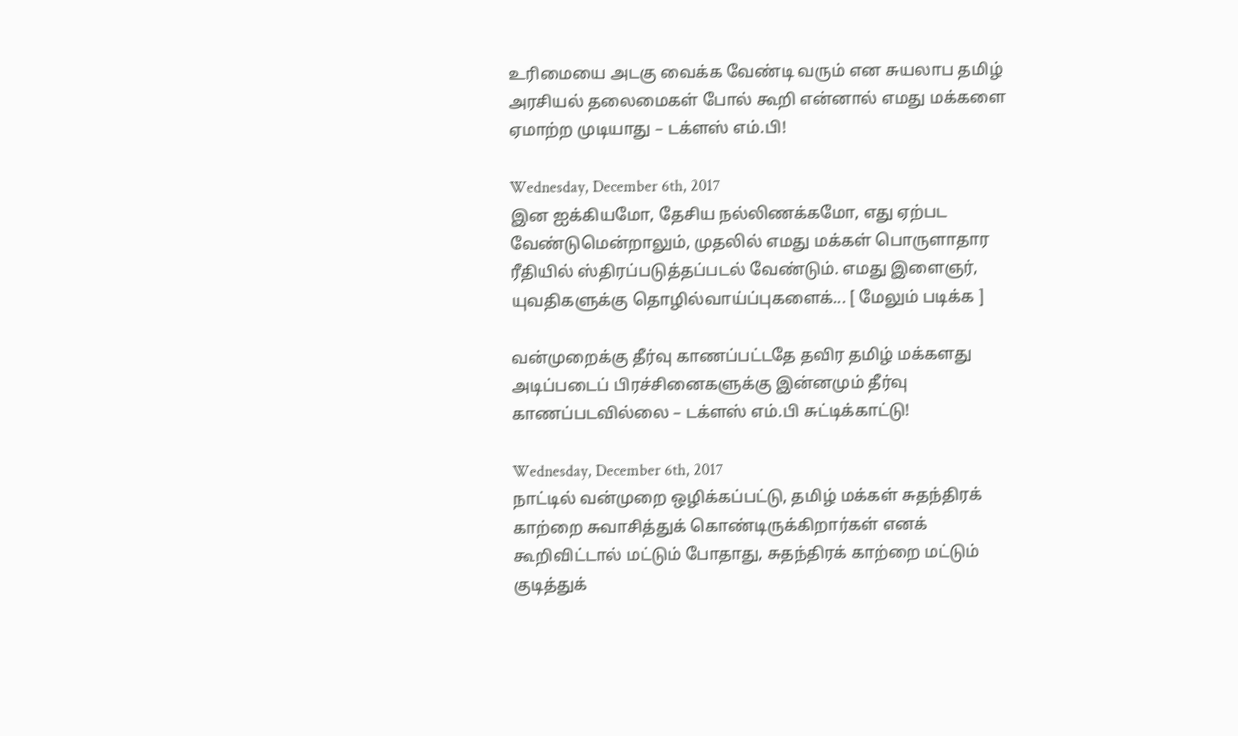உரிமையை அடகு வைக்க வேண்டி வரும் என சுயலாப தமிழ் அரசியல் தலைமைகள் போல் கூறி என்னால் எமது மக்களை ஏமாற்ற முடியாது – டக்ளஸ் எம்.பி!

Wednesday, December 6th, 2017
இன ஐக்கியமோ, தேசிய நல்லிணக்கமோ, எது ஏற்பட வேண்டுமென்றாலும், முதலில் எமது மக்கள் பொருளாதார ரீதியில் ஸ்திரப்படுத்தப்படல் வேண்டும். எமது இளைஞர், யுவதிகளுக்கு தொழில்வாய்ப்புகளைக்... [ மேலும் படிக்க ]

வன்முறைக்கு தீர்வு காணப்பட்டதே தவிர தமிழ் மக்களது அடிப்படைப் பிரச்சினைகளுக்கு இன்னமும் தீர்வு காணப்படவில்லை – டக்ளஸ் எம்.பி சுட்டிக்காட்டு!

Wednesday, December 6th, 2017
நாட்டில் வன்முறை ஒழிக்கப்பட்டு, தமிழ் மக்கள் சுதந்திரக் காற்றை சுவாசித்துக் கொண்டிருக்கிறார்கள் எனக் கூறிவிட்டால் மட்டும் போதாது, சுதந்திரக் காற்றை மட்டும் குடித்துக்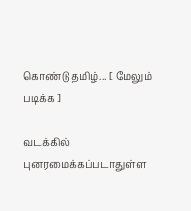கொண்டு தமிழ்... [ மேலும் படிக்க ]

வடக்கில் புனரமைக்கப்படாதுள்ள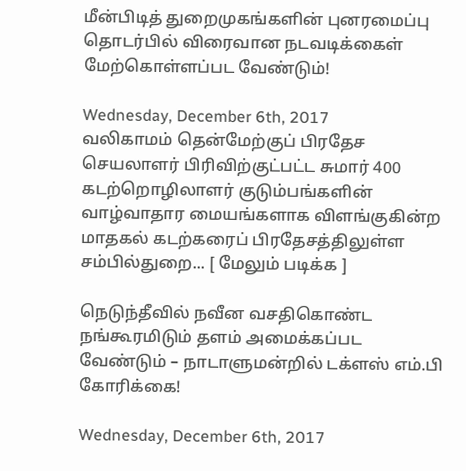மீன்பிடித் துறைமுகங்களின் புனரமைப்பு தொடர்பில் விரைவான நடவடிக்கைள் மேற்கொள்ளப்பட வேண்டும்!

Wednesday, December 6th, 2017
வலிகாமம் தென்மேற்குப் பிரதேச செயலாளர் பிரிவிற்குட்பட்ட சுமார் 400 கடற்றொழிலாளர் குடும்பங்களின் வாழ்வாதார மையங்களாக விளங்குகின்ற மாதகல் கடற்கரைப் பிரதேசத்திலுள்ள சம்பில்துறை... [ மேலும் படிக்க ]

நெடுந்தீவில் நவீன வசதிகொண்ட நங்கூரமிடும் தளம் அமைக்கப்பட வேண்டும் – நாடாளுமன்றில் டக்ளஸ் எம்.பி கோரிக்கை!

Wednesday, December 6th, 2017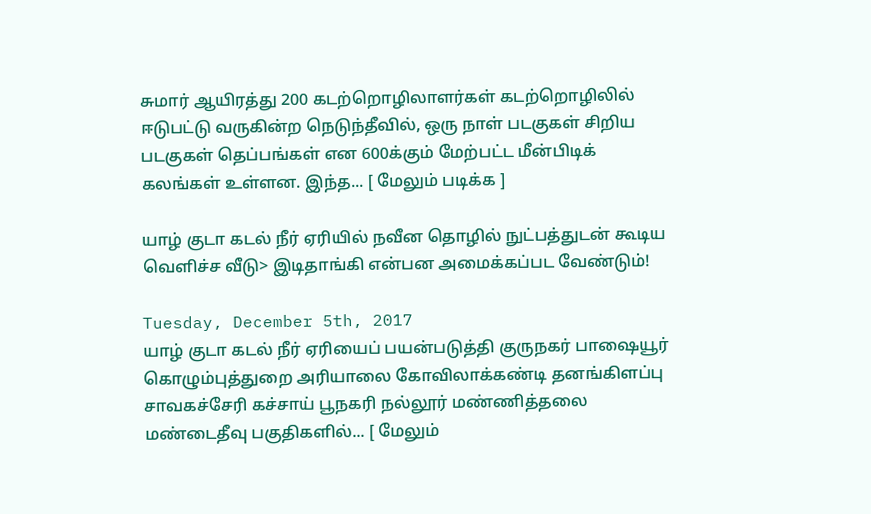சுமார் ஆயிரத்து 200 கடற்றொழிலாளர்கள் கடற்றொழிலில் ஈடுபட்டு வருகின்ற நெடுந்தீவில், ஒரு நாள் படகுகள் சிறிய படகுகள் தெப்பங்கள் என 600க்கும் மேற்பட்ட மீன்பிடிக் கலங்கள் உள்ளன. இந்த... [ மேலும் படிக்க ]

யாழ் குடா கடல் நீர் ஏரியில் நவீன தொழில் நுட்பத்துடன் கூடிய வெளிச்ச வீடு> இடிதாங்கி என்பன அமைக்கப்பட வேண்டும்!

Tuesday, December 5th, 2017
யாழ் குடா கடல் நீர் ஏரியைப் பயன்படுத்தி குருநகர் பாஷையூர் கொழும்புத்துறை அரியாலை கோவிலாக்கண்டி தனங்கிளப்பு சாவகச்சேரி கச்சாய் பூநகரி நல்லூர் மண்ணித்தலை மண்டைதீவு பகுதிகளில்... [ மேலும்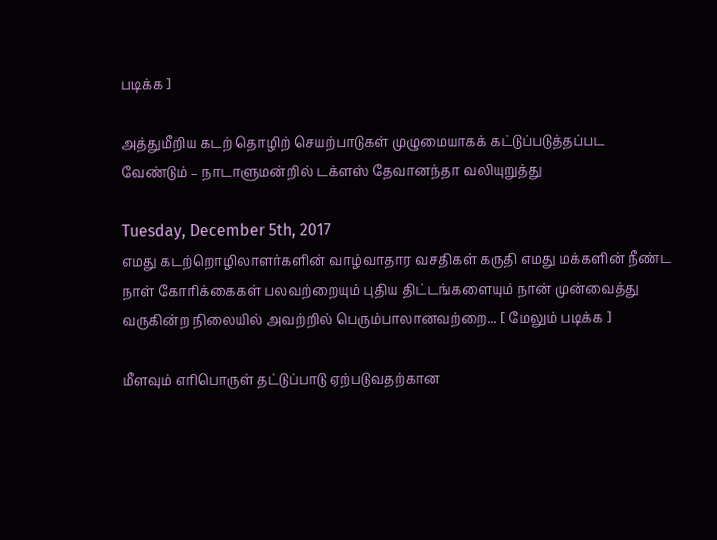படிக்க ]

அத்துமீறிய கடற் தொழிற் செயற்பாடுகள் முழுமையாகக் கட்டுப்படுத்தப்பட வேண்டும் – நாடாளுமன்றில் டக்ளஸ் தேவானந்தா வலியுறுத்து

Tuesday, December 5th, 2017
எமது கடற்றொழிலாளர்களின் வாழ்வாதார வசதிகள் கருதி எமது மக்களின் நீண்ட நாள் கோரிக்கைகள் பலவற்றையும் புதிய திட்டங்களையும் நான் முன்வைத்து வருகின்ற நிலையில் அவற்றில் பெரும்பாலானவற்றை... [ மேலும் படிக்க ]

மீளவும் எரிபொருள் தட்டுப்பாடு ஏற்படுவதற்கான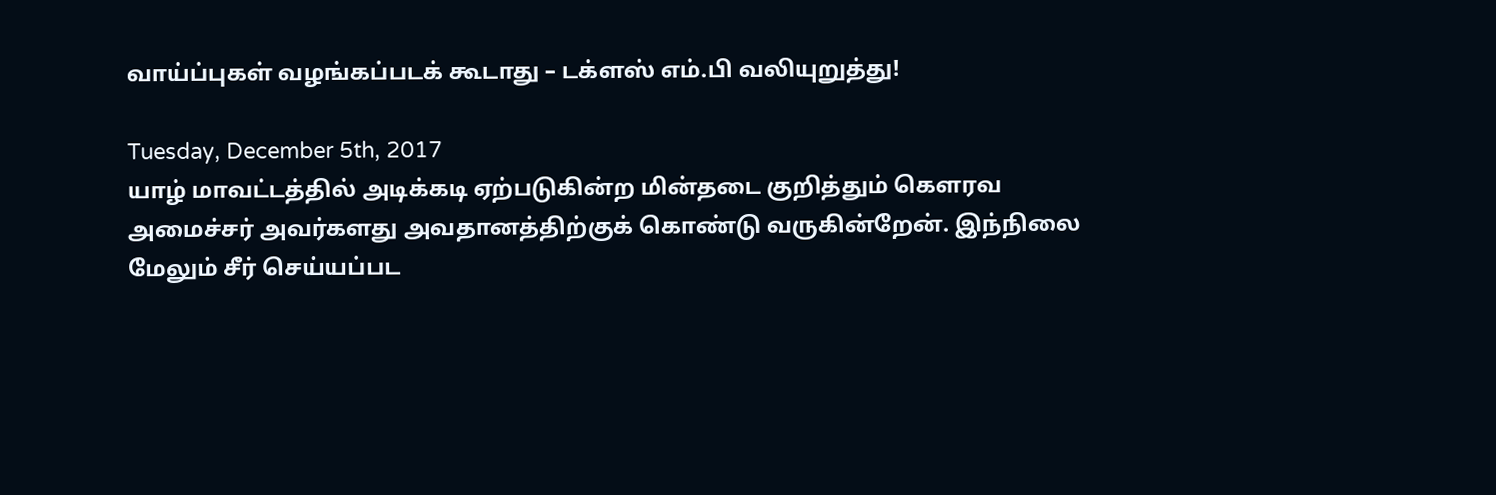வாய்ப்புகள் வழங்கப்படக் கூடாது – டக்ளஸ் எம்.பி வலியுறுத்து!

Tuesday, December 5th, 2017
யாழ் மாவட்டத்தில் அடிக்கடி ஏற்படுகின்ற மின்தடை குறித்தும் கௌரவ அமைச்சர் அவர்களது அவதானத்திற்குக் கொண்டு வருகின்றேன். இந்நிலை மேலும் சீர் செய்யப்பட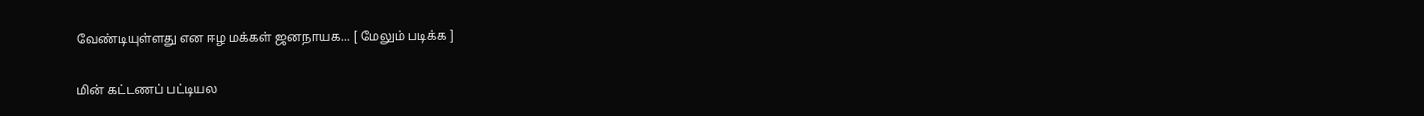வேண்டியுள்ளது என ஈழ மக்கள் ஜனநாயக... [ மேலும் படிக்க ]

மின் கட்டணப் பட்டியல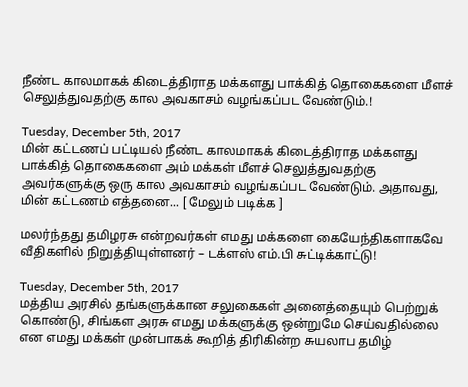நீண்ட காலமாகக் கிடைத்திராத மக்களது பாக்கித் தொகைகளை மீளச் செலுத்துவதற்கு கால அவகாசம் வழங்கப்பட வேண்டும்.!

Tuesday, December 5th, 2017
மின் கட்டணப் பட்டியல் நீண்ட காலமாகக் கிடைத்திராத மக்களது பாக்கித் தொகைகளை அம் மக்கள் மீளச் செலுத்துவதற்கு அவர்களுக்கு ஒரு கால அவகாசம் வழங்கப்பட வேண்டும். அதாவது, மின் கட்டணம் எத்தனை... [ மேலும் படிக்க ]

மலர்ந்தது தமிழரசு என்றவர்கள் எமது மக்களை கையேந்திகளாகவே வீதிகளில் நிறுத்தியுள்ளனர் – டக்ளஸ் எம்.பி சுட்டிக்காட்டு!

Tuesday, December 5th, 2017
மத்திய அரசில் தங்களுக்கான சலுகைகள் அனைத்தையும் பெற்றுக் கொண்டு, சிங்கள அரசு எமது மக்களுக்கு ஒன்றுமே செய்வதில்லை என எமது மக்கள் முன்பாகக் கூறித் திரிகின்ற சுயலாப தமிழ்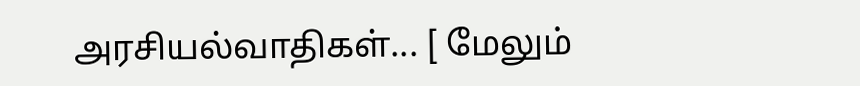அரசியல்வாதிகள்... [ மேலும்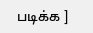படிக்க ]